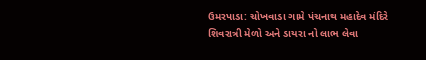ઉમરપાડા: ચોખવાડા ગામે પંચનાથ મહાદેવ મંદિરે શિવરાત્રી મેળો અને ડાયરા નો લાભ લેવા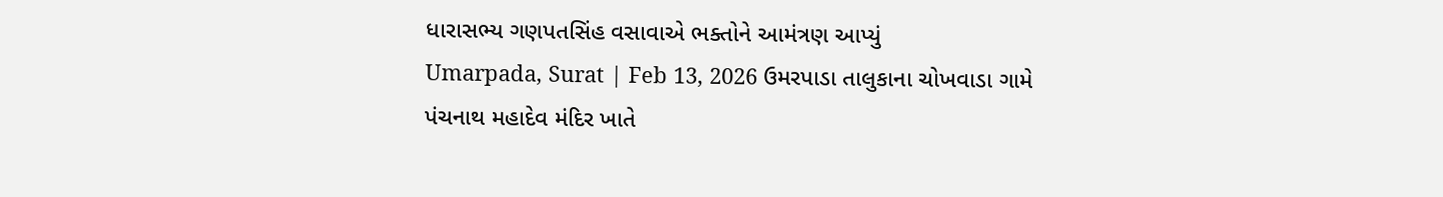ધારાસભ્ય ગણપતસિંહ વસાવાએ ભક્તોને આમંત્રણ આપ્યું
Umarpada, Surat | Feb 13, 2026 ઉમરપાડા તાલુકાના ચોખવાડા ગામે પંચનાથ મહાદેવ મંદિર ખાતે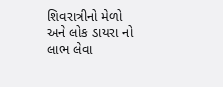શિવરાત્રીનો મેળો અને લોક ડાયરા નો લાભ લેવા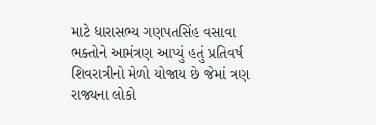માટે ધારાસભ્ય ગણપતસિંહ વસાવા ભક્તોને આમંત્રણ આપ્યું હતું પ્રતિવર્ષ શિવરાત્રીનો મેળો યોજાય છે જેમાં ત્રણ રાજ્યના લોકો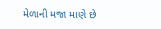મેળાની મજા માણે છે